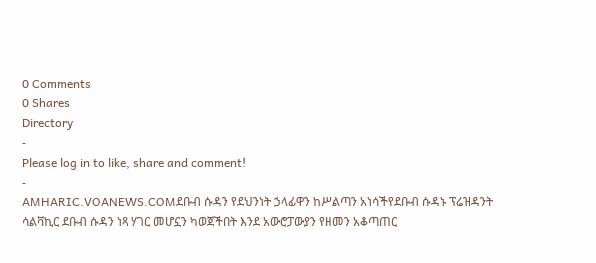0 Comments
0 Shares
Directory
-
Please log in to like, share and comment!
-
AMHARIC.VOANEWS.COMደቡብ ሱዳን የደህንነት ኃላፊዋን ከሥልጣን አነሳችየደቡብ ሱዳኑ ፕሬዝዳንት ሳልቫኪር ደቡብ ሱዳን ነጻ ሃገር መሆኗን ካወጀችበት እንደ አውሮፓውያን የዘመን አቆጣጠር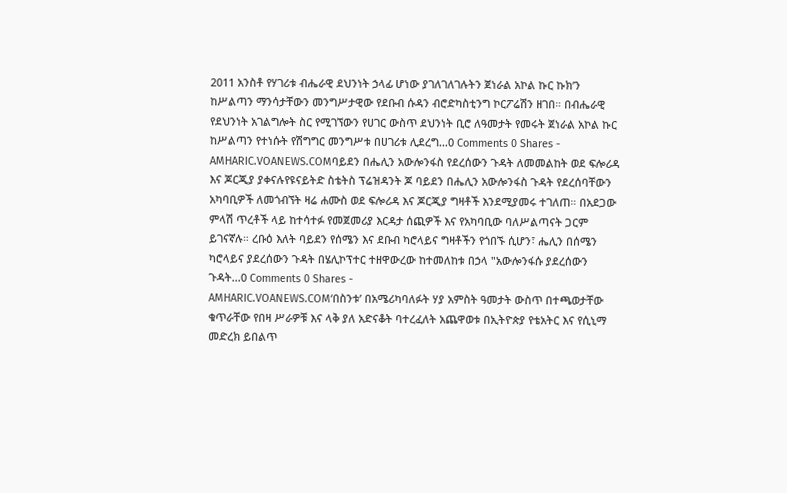2011 አንስቶ የሃገሪቱ ብሔራዊ ደህንነት ኃላፊ ሆነው ያገለገለገሉትን ጀነራል አኮል ኩር ኩክ’ን ከሥልጣን ማንሳታቸውን መንግሥታዊው የደቡብ ሱዳን ብሮድካስቲንግ ኮርፖሬሽን ዘገበ። በብሔራዊ የደህንነት አገልግሎት ስር የሚገኘውን የሀገር ውስጥ ደህንነት ቢሮ ለዓመታት የመሩት ጀነራል አኮል ኩር ከሥልጣን የተነሱት የሽግግር መንግሥቱ በሀገሪቱ ሊደረግ...0 Comments 0 Shares -
AMHARIC.VOANEWS.COMባይደን በሔሊን አውሎንፋስ የደረሰውን ጉዳት ለመመልከት ወደ ፍሎሪዳ እና ጆርጂያ ያቀናሉየዩናይትድ ስቴትስ ፕሬዝዳንት ጆ ባይደን በሔሊን አውሎንፋስ ጉዳት የደረሰባቸውን አካባቢዎች ለመጎብኘት ዛሬ ሐሙስ ወደ ፍሎሪዳ እና ጆርጂያ ግዛቶች እንደሚያመሩ ተገለጠ። በአደጋው ምላሽ ጥረቶች ላይ ከተሳተፉ የመጀመሪያ እርዳታ ሰጪዎች እና የአካባቢው ባለሥልጣናት ጋርም ይገናኛሉ። ረቡዕ እለት ባይደን የሰሜን እና ደቡብ ካሮላይና ግዛቶችን የጎበኙ ሲሆን፣ ሔሊን በሰሜን ካሮላይና ያደረሰውን ጉዳት በሄሊኮፕተር ተዘዋውረው ከተመለከቱ በኃላ "አውሎንፋሱ ያደረሰውን ጉዳት...0 Comments 0 Shares -
AMHARIC.VOANEWS.COM‘በስንቱ’ በአሜሪካባለፉት ሃያ አምስት ዓመታት ውስጥ በተጫወታቸው ቁጥራቸው የበዛ ሥራዎቹ እና ላቅ ያለ አድናቆት ባተረፈለት አጨዋወቱ በኢትዮጵያ የቴአትር እና የሲኒማ መድረክ ይበልጥ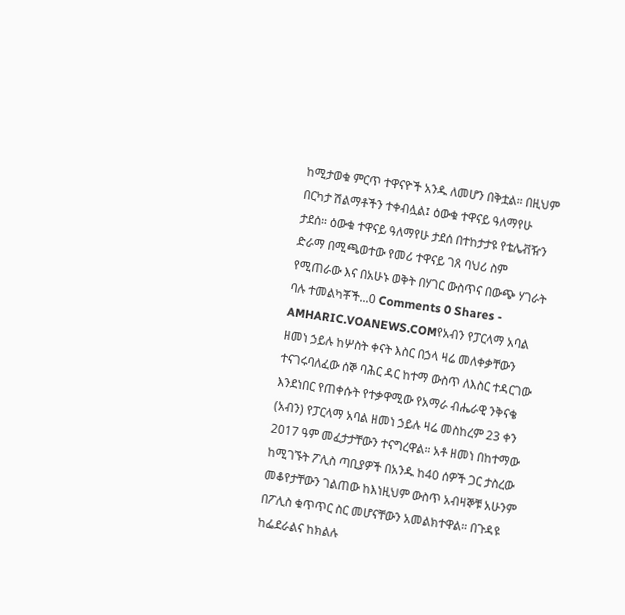ከሚታወቁ ምርጥ ተዋናዮች አንዱ ለመሆን በቅቷል። በዚህም በርካታ ሽልማቶችን ተቀብሏል፤ ዕውቁ ተዋናይ ዓለማየሁ ታደሰ። ዕውቁ ተዋናይ ዓለማየሁ ታደሰ በተከታታዩ የቴሌቭዥን ድራማ በሚጫወተው የመሪ ተዋናይ ገጸ ባህሪ ስም የሚጠራው እና በአሁኑ ወቅት በሃገር ውስጥና በውጭ ሃገራት ባሉ ተመልካቾች...0 Comments 0 Shares -
AMHARIC.VOANEWS.COMየአብን የፓርላማ አባል ዘመነ ኃይሉ ከሦስት ቀናት እስር በኃላ ዛሬ መለቀቃቸውን ተናገሩባለፈው ሰኞ ባሕር ዳር ከተማ ውስጥ ለእስር ተዳርገው እንደነበር የጠቀሱት የተቃዋሚው የአማራ ብሔራዊ ንቅናቄ (አብን) የፓርላማ አባል ዘመነ ኃይሉ ዛሬ መስከረም 23 ቀን 2017 ዓም መፈታታቸውን ተናግረዋል። አቶ ዘመነ በከተማው ከሚገኙት ፖሊስ ጣቢያዎች በአንዱ ከ40 ሰዎች ጋር ታስረው መቆየታቸውን ገልጠው ከእነዚህም ውስጥ አብዛኞቹ አሁንም በፖሊስ ቁጥጥር ስር መሆናቸውን አመልክተዋል። በጉዳዩ ከፌደራልና ከክልሉ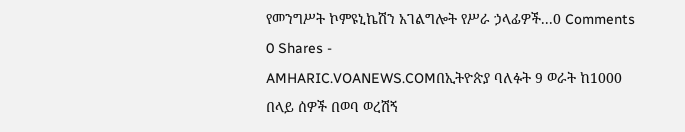የመንግሥት ኮምዩኒኬሽን አገልግሎት የሥራ ኃላፊዎች...0 Comments 0 Shares -
AMHARIC.VOANEWS.COMበኢትዮጵያ ባለፉት 9 ወራት ከ1000 በላይ ሰዎች በወባ ወረሽኝ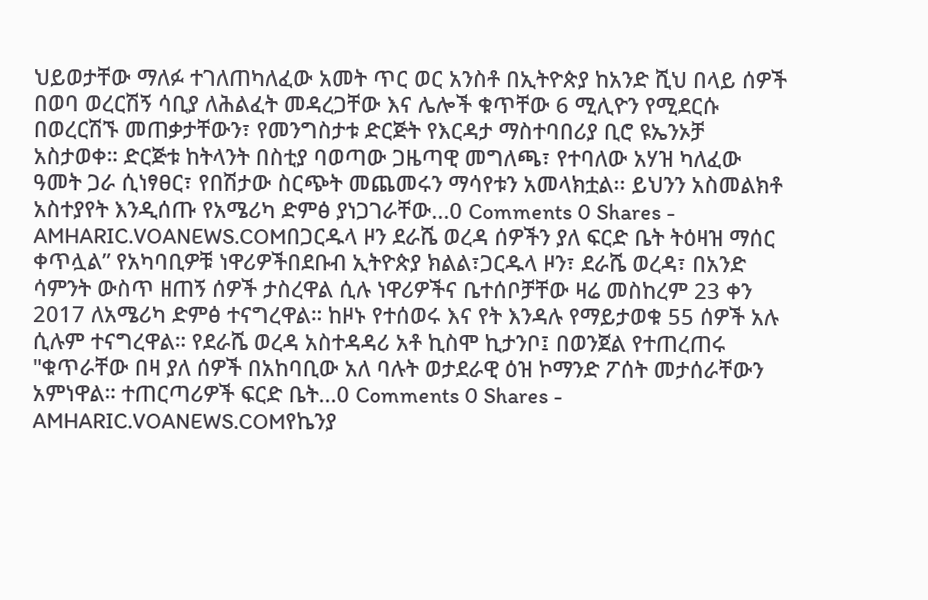ህይወታቸው ማለፉ ተገለጠካለፈው አመት ጥር ወር አንስቶ በኢትዮጵያ ከአንድ ሺህ በላይ ሰዎች በወባ ወረርሽኝ ሳቢያ ለሕልፈት መዳረጋቸው እና ሌሎች ቁጥቸው 6 ሚሊዮን የሚደርሱ በወረርሽኙ መጠቃታቸውን፣ የመንግስታቱ ድርጅት የእርዳታ ማስተባበሪያ ቢሮ ዩኤንኦቻ አስታወቀ። ድርጅቱ ከትላንት በስቲያ ባወጣው ጋዜጣዊ መግለጫ፣ የተባለው አሃዝ ካለፈው ዓመት ጋራ ሲነፃፀር፣ የበሽታው ስርጭት መጨመሩን ማሳየቱን አመላክቷል፡፡ ይህንን አስመልክቶ አስተያየት እንዲሰጡ የአሜሪካ ድምፅ ያነጋገራቸው...0 Comments 0 Shares -
AMHARIC.VOANEWS.COMበጋርዱላ ዞን ደራሼ ወረዳ ሰዎችን ያለ ፍርድ ቤት ትዕዛዝ ማሰር ቀጥሏል” የአካባቢዎቹ ነዋሪዎችበደቡብ ኢትዮጵያ ክልል፣ጋርዱላ ዞን፣ ደራሼ ወረዳ፣ በአንድ ሳምንት ውስጥ ዘጠኝ ሰዎች ታስረዋል ሲሉ ነዋሪዎችና ቤተሰቦቻቸው ዛሬ መስከረም 23 ቀን 2017 ለአሜሪካ ድምፅ ተናግረዋል። ከዞኑ የተሰወሩ እና የት እንዳሉ የማይታወቁ 55 ሰዎች አሉ ሲሉም ተናግረዋል። የደራሼ ወረዳ አስተዳዳሪ አቶ ኪስሞ ኪታንቦ፤ በወንጀል የተጠረጠሩ "ቁጥራቸው በዛ ያለ ሰዎች በአከባቢው አለ ባሉት ወታደራዊ ዕዝ ኮማንድ ፖሰት መታሰራቸውን አምነዋል። ተጠርጣሪዎች ፍርድ ቤት...0 Comments 0 Shares -
AMHARIC.VOANEWS.COMየኬንያ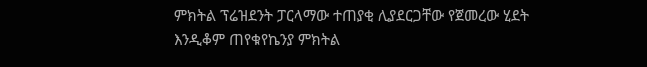ምክትል ፕሬዝደንት ፓርላማው ተጠያቂ ሊያደርጋቸው የጀመረው ሂደት እንዲቆም ጠየቁየኬንያ ምክትል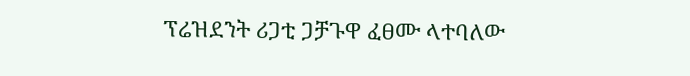ፕሬዝደንት ሪጋቲ ጋቻጉዋ ፈፀሙ ላተባለው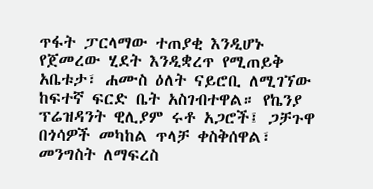ጥፋት ፓርላማው ተጠያቂ እንዲሆኑ የጀመረው ሂደት እንዲቋረጥ የሚጠይቅ አቤቱታ፣ ሐሙስ ዕለት ናይሮቢ ለሚገኘው ከፍተኛ ፍርድ ቤት አስገብተዋል። የኬንያ ፕሬዝዳንት ዊሊያም ሩቶ አጋሮች፤ ጋቻጉዋ በጎሳዎች መካከል ጥላቻ ቀስቅሰዋል፣ መንግስት ለማፍረስ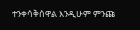ተንቀሳቅሰዋል እንዲሁም ምንጩ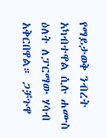የማይታወቅ ንብረት አካብተዋል ሲሉ ሐሙስ ዕለት ለፓርማው ሃሳብ አቅርበዋል። ጋቻጉዋ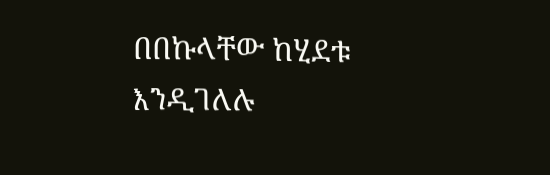በበኩላቸው ከሂደቱ እንዲገለሉ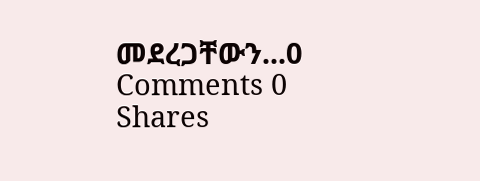መደረጋቸውን...0 Comments 0 Shares